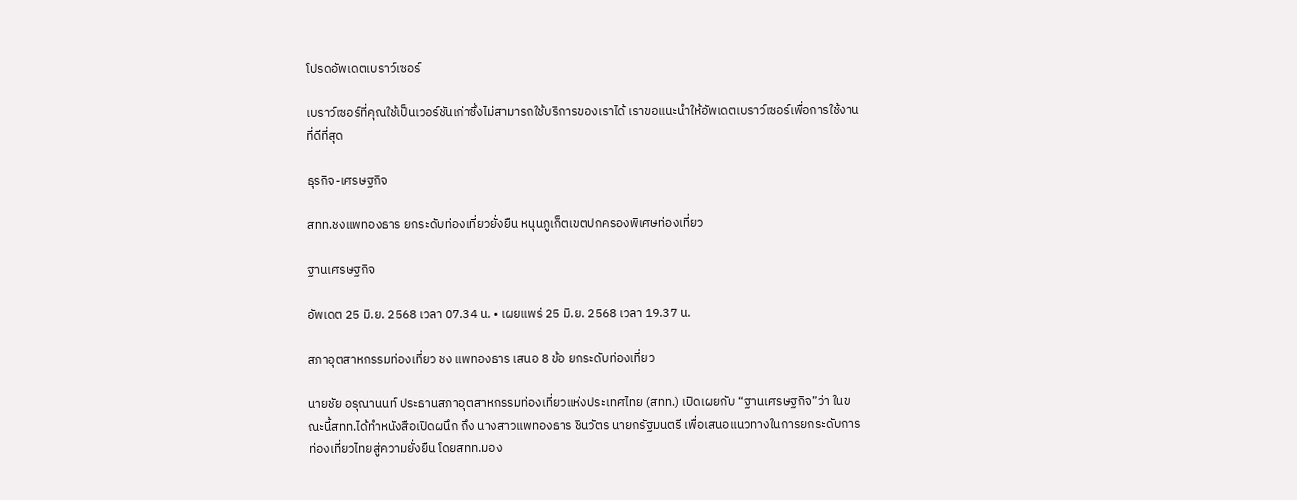โปรดอัพเดตเบราว์เซอร์

เบราว์เซอร์ที่คุณใช้เป็นเวอร์ชันเก่าซึ่งไม่สามารถใช้บริการของเราได้ เราขอแนะนำให้อัพเดตเบราว์เซอร์เพื่อการใช้งานที่ดีที่สุด

ธุรกิจ-เศรษฐกิจ

สทท.ชงแพทองธาร ยกระดับท่องเที่ยวยั่งยืน หนุนภูเก็ตเขตปกครองพิเศษท่องเที่ยว

ฐานเศรษฐกิจ

อัพเดต 25 มิ.ย. 2568 เวลา 07.34 น. • เผยแพร่ 25 มิ.ย. 2568 เวลา 19.37 น.

สภาอุตสาหกรรมท่องเที่ยว ชง แพทองธาร เสนอ 8 ข้อ ยกระดับท่องเที่ยว

นายชัย อรุณานนท์ ประธานสภาอุตสาหกรรมท่องเที่ยวแห่งประเทศไทย (สทท.) เปิดเผยกับ “ฐานเศรษฐกิจ”ว่า ในขณะนี้สทท.ได้ทำหนังสือเปิดผนึก ถึง นางสาวแพทองธาร ชินวัตร นายกรัฐมนตรี เพื่อเสนอแนวทางในการยกระดับการท่องเที่ยวไทยสู่ความยั่งยืน โดยสทท.มอง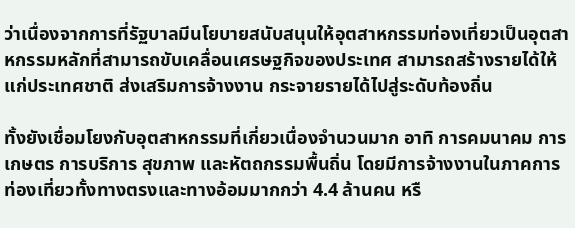ว่าเนื่องจากการที่รัฐบาลมีนโยบายสนับสนุนให้อุตสาหกรรมท่องเที่ยวเป็นอุตสาหกรรมหลักที่สามารถขับเคลื่อนเศรษฐกิจของประเทศ สามารถสร้างรายได้ให้แก่ประเทศชาติ ส่งเสริมการจ้างงาน กระจายรายได้ไปสู่ระดับท้องถิ่น

ทั้งยังเชื่อมโยงกับอุตสาหกรรมที่เกี่ยวเนื่องจำนวนมาก อาทิ การคมนาคม การเกษตร การบริการ สุขภาพ และหัตถกรรมพื้นถิ่น โดยมีการจ้างงานในภาคการท่องเที่ยวทั้งทางตรงและทางอ้อมมากกว่า 4.4 ล้านคน หรื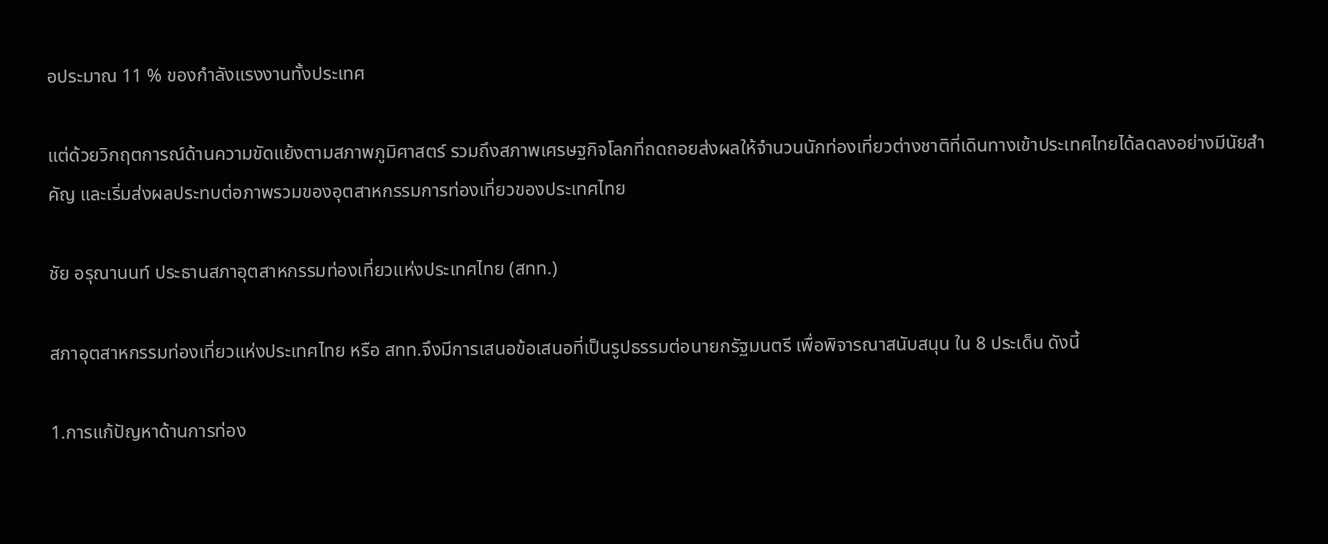อประมาณ 11 % ของกำลังแรงงานทั้งประเทศ

แต่ด้วยวิกฤตการณ์ด้านความขัดแย้งตามสภาพภูมิศาสตร์ รวมถึงสภาพเศรษฐกิจโลกที่ถดถอยส่งผลให้จำนวนนักท่องเที่ยวต่างชาติที่เดินทางเข้าประเทศไทยได้ลดลงอย่างมีนัยสำคัญ และเริ่มส่งผลประทบต่อภาพรวมของอุตสาหกรรมการท่องเที่ยวของประเทศไทย

ชัย อรุณานนท์ ประธานสภาอุตสาหกรรมท่องเที่ยวแห่งประเทศไทย (สทท.)

สภาอุตสาหกรรมท่องเที่ยวแห่งประเทศไทย หรือ สทท.จึงมีการเสนอข้อเสนอที่เป็นรูปธรรมต่อนายกรัฐมนตรี เพื่อพิจารณาสนับสนุน ใน 8 ประเด็น ดังนี้

1.การแก้ปัญหาด้านการท่อง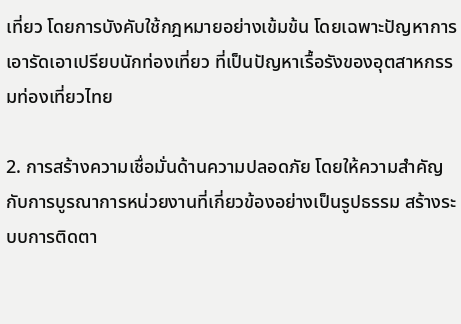เที่ยว โดยการบังคับใช้กฎหมายอย่างเข้มข้น โดยเฉพาะปัญหาการเอารัดเอาเปรียบนักท่องเที่ยว ที่เป็นปัญหาเรื้อรังของอุตสาหกรรมท่องเที่ยวไทย

2. การสร้างความเชื่อมั่นด้านความปลอดภัย โดยให้ความสำคัญกับการบูรณาการหน่วยงานที่เกี่ยวข้องอย่างเป็นรูปธรรม สร้างระบบการติดตา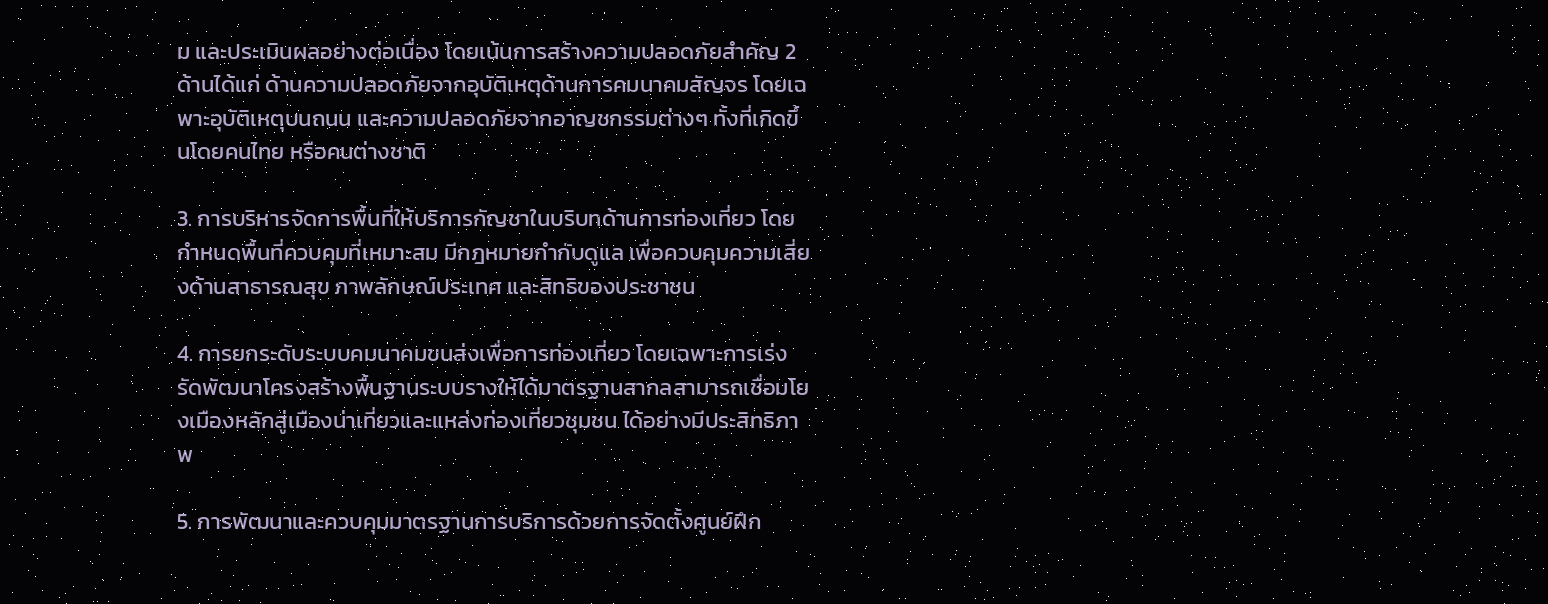ม และประเมินผลอย่างต่อเนื่อง โดยเน้นการสร้างความปลอดภัยสำคัญ 2 ด้านได้แก่ ด้านความปลอดภัยจากอุบัติเหตุด้านการคมนาคมสัญจร โดยเฉพาะอุบัติเหตุบนถนน และความปลอดภัยจากอาญชกรรมต่างๆ ทั้งที่เกิดขึ้นโดยคนไทย หรือคนต่างชาติ

3. การบริหารจัดการพื้นที่ให้บริการกัญชาในบริบทด้านการท่องเที่ยว โดยกำหนดพื้นที่ควบคุมที่เหมาะสม มีกฎหมายกำกับดูแล เพื่อควบคุมความเสี่ยงด้านสาธารณสุข ภาพลักษณ์ประเทศ และสิทธิของประชาชน

4. การยกระดับระบบคมนาคมขนส่งเพื่อการท่องเที่ยว โดยเฉพาะการเร่งรัดพัฒนาโครงสร้างพื้นฐานระบบรางให้ได้มาตรฐานสากลสามารถเชื่อมโยงเมืองหลักสู่เมืองน่าเที่ยวและแหล่งท่องเที่ยวชุมชน ได้อย่างมีประสิทธิภาพ

5. การพัฒนาและควบคุมมาตรฐานการบริการด้วยการจัดตั้งศูนย์ฝึก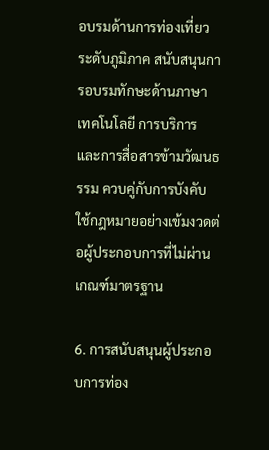อบรมด้านการท่องเที่ยวระดับภูมิภาค สนับสนุนการอบรมทักษะด้านภาษา เทคโนโลยี การบริการ และการสื่อสารข้ามวัฒนธรรม ควบคู่กับการบังคับใช้กฎหมายอย่างเข้มงวดต่อผู้ประกอบการที่ไม่ผ่านเกณฑ์มาตรฐาน

6. การสนับสนุนผู้ประกอบการท่อง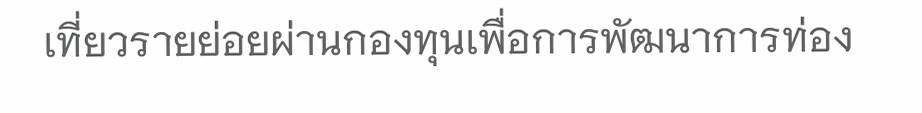เที่ยวรายย่อยผ่านกองทุนเพื่อการพัฒนาการท่อง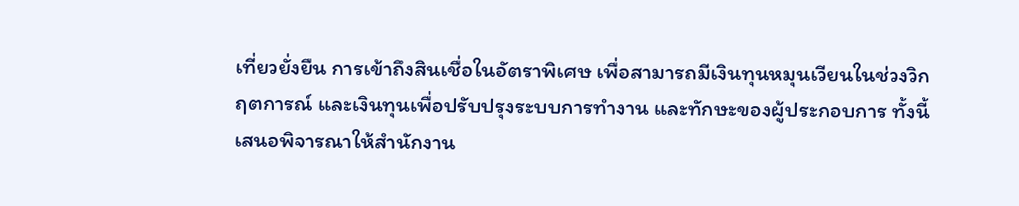เที่ยวยั่งยืน การเข้าถึงสินเชื่อในอัตราพิเศษ เพื่อสามารถมีเงินทุนหมุนเวียนในช่วงวิกฤตการณ์ และเงินทุนเพื่อปรับปรุงระบบการทำงาน และทักษะของผู้ประกอบการ ทั้งนี้เสนอพิจารณาให้สำนักงาน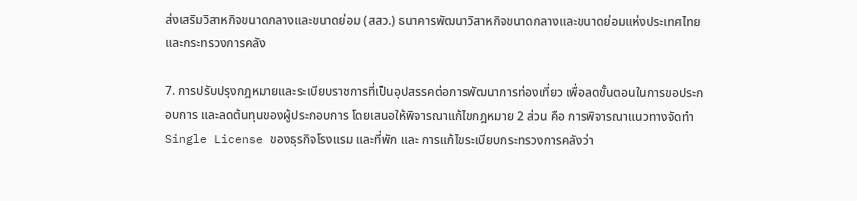ส่งเสริมวิสาหกิจขนาดกลางและขนาดย่อม (สสว.) ธนาคารพัฒนาวิสาหกิจขนาดกลางและขนาดย่อมแห่งประเทศไทย และกระทรวงการคลัง

7. การปรับปรุงกฎหมายและระเบียบราชการที่เป็นอุปสรรคต่อการพัฒนาการท่องเที่ยว เพื่อลดขั้นตอนในการขอประกอบการ และลดต้นทุนของผู้ประกอบการ โดยเสนอให้พิจารณาแก้ไขกฎหมาย 2 ส่วน คือ การพิจารณาแนวทางจัดทำ Single License ของธุรกิจโรงแรม และที่พัก และ การแก้ไขระเบียบกระทรวงการคลังว่า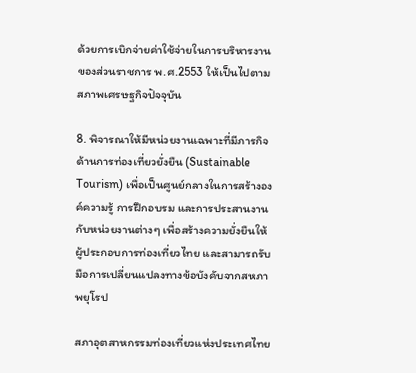ด้วยการเบิกจ่ายค่าใช้จ่ายในการบริหารงานของส่วนราชการ พ.ศ.2553 ให้เป็นไปตามสภาพเศรษฐกิจปัจจุบัน

8. พิจารณาให้มีหน่วยงานเฉพาะที่มีภารกิจด้านการท่องเที่ยวยั่งยืน (Sustainable Tourism) เพื่อเป็นศูนย์กลางในการสร้างองค์ความรู้ การฝึกอบรม และการประสานงานกับหน่วยงานต่างๆ เพื่อสร้างความยั่งยืนให้ผู้ประกอบการท่องเที่ยวไทย และสามารถรับมือการเปลี่ยนแปลงทางข้อบังคับจากสหภาพยุโรป

สภาอุตสาหกรรมท่องเที่ยวแห่งประเทศไทย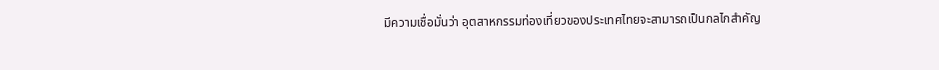มีความเชื่อมั่นว่า อุตสาหกรรมท่องเที่ยวของประเทศไทยจะสามารถเป็นกลไกสำคัญ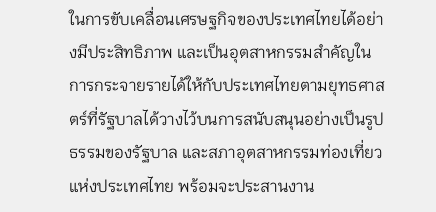ในการขับเคลื่อนเศรษฐกิจของประเทศไทยได้อย่างมีประสิทธิภาพ และเป็นอุตสาหกรรมสำคัญในการกระจายรายได้ให้กับประเทศไทยตามยุทธศาสตร์ที่รัฐบาลได้วางไว้บนการสนับสนุนอย่างเป็นรูปธรรมของรัฐบาล และสภาอุตสาหกรรมท่องเที่ยวแห่งประเทศไทย พร้อมจะประสานงาน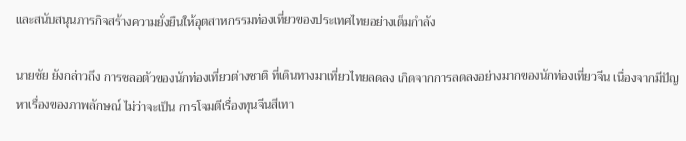และสนับสนุนภารกิจสร้างความยั่งยืนให้อุตสาหกรรมท่องเที่ยวของประเทศไทยอย่างเต็มกำลัง

นายชัย ยังกล่าวถึง การชลอตัวของนักท่องเที่ยวต่างชาติ ที่เดินทางมาเที่ยวไทยลดลง เกิดจากการลดลงอย่างมากของนักท่องเที่ยวจีน เนื่องจากมีปัญหาเรื่องของภาพลักษณ์ ไม่ว่าจะเป็น การโจมตีเรื่องทุนจีนสีเทา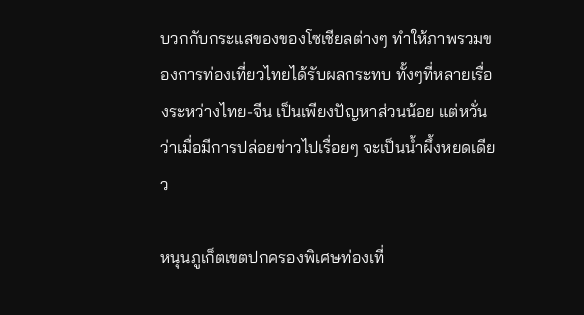บวกกับกระแสของของโซเชียลต่างๆ ทำให้ภาพรวมของการท่องเที่ยวไทยได้รับผลกระทบ ทั้งๆที่หลายเรื่องระหว่างไทย-จีน เป็นเพียงปัญหาส่วนน้อย แต่หวั่นว่าเมื่อมีการปล่อยข่าวไปเรื่อยๆ จะเป็นน้ำผึ้งหยดเดียว

หนุนภูเก็ตเขตปกครองพิเศษท่องเที่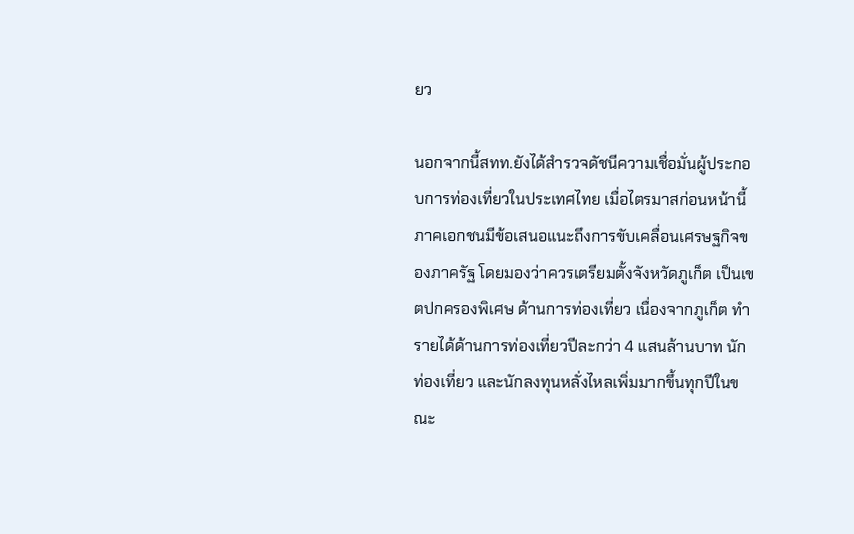ยว

นอกจากนี้สทท.ยังได้สำรวจดัชนีความเชื่อมั่นผู้ประกอบการท่องเที่ยวในประเทศไทย เมื่อไตรมาสก่อนหน้านี้ ภาคเอกชนมีข้อเสนอแนะถึงการขับเคลื่อนเศรษฐกิจของภาครัฐ โดยมองว่าควรเตรียมตั้งจังหวัดภูเก็ต เป็นเขตปกครองพิเศษ ด้านการท่องเที่ยว เนื่องจากภูเก็ต ทำรายได้ด้านการท่องเที่ยวปีละกว่า 4 แสนล้านบาท นักท่องเที่ยว และนักลงทุนหลั่งไหลเพิ่มมากขึ้นทุกปีในขณะ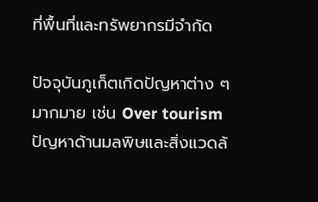ที่พื้นที่และทรัพยากรมีจำกัด

ปัจจุบันภูเก็ตเกิดปัญหาต่าง ๆ มากมาย เช่น Over tourism ปัญหาด้านมลพิษและสิ่งแวดล้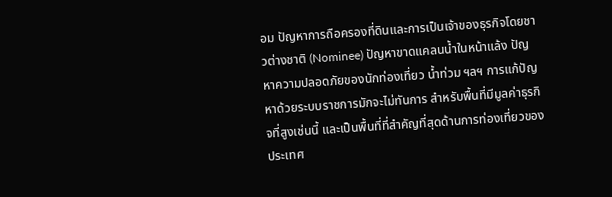อม ปัญหาการถือครองที่ดินและการเป็นเจ้าของธุรกิจโดยชาวต่างชาติ (Nominee) ปัญหาขาดแคลนนํ้าในหน้าแล้ง ปัญหาความปลอดภัยของนักท่องเที่ยว น้ำท่วม ฯลฯ การแก้ปัญหาด้วยระบบราชการมักจะไม่ทันการ สำหรับพื้นที่มีมูลค่าธุรกิจที่สูงเช่นนี้ และเป็นพื้นที่ที่สำคัญที่สุดด้านการท่องเที่ยวของประเทศ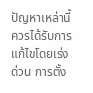ปัญหาเหล่านี้ควรได้รับการแก้ไขโดยเร่งด่วน การตั้ง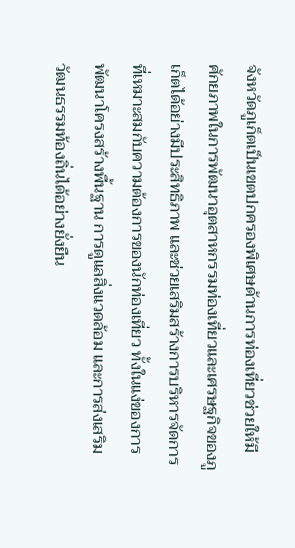จังหวัดภูเก็ตเป็นเขตปกครองพิเศษด้านการท่องเที่ยวช่วยให้มีศักยภาพในการพัฒนาอุตสาหกรรมท่องเที่ยวและเศรษฐกิจของภูเก็ตได้อย่างมีประสิทธิภาพ และช่วยเสริมสร้างการบริหารจัดการที่เหมาะสมกับความต้องการของนักท่องเที่ยว ทั้งในแง่ของการพัฒนาโครงสร้างพื้นฐาน การดูแลสิ่งแวดล้อม และการส่งเสริมวัฒนธรรมท้องถิ่นได้อย่างยั่งยืน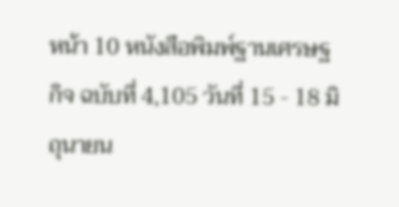หน้า 10 หนังสือพิมพ์ฐานเศรษฐกิจ ฉบับที่ 4,105 วันที่ 15 - 18 มิถุนายน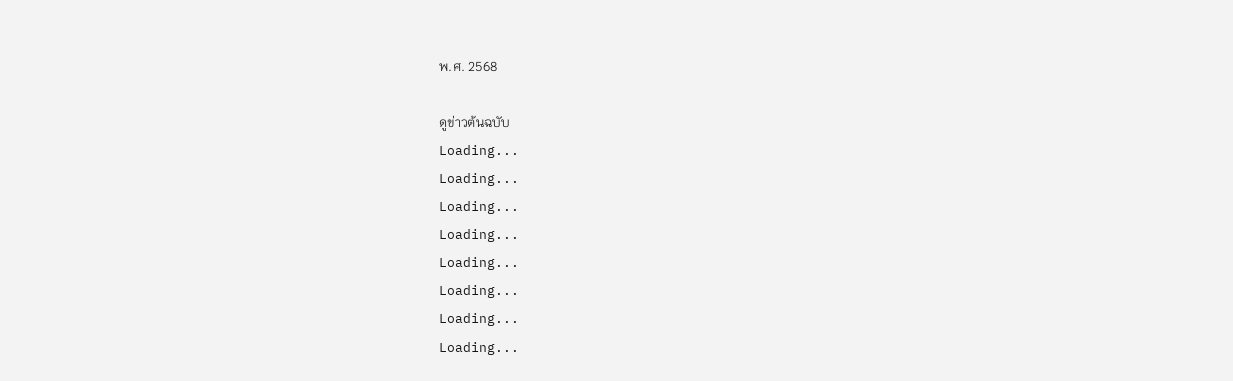พ.ศ. 2568

ดูข่าวต้นฉบับ
Loading...
Loading...
Loading...
Loading...
Loading...
Loading...
Loading...
Loading...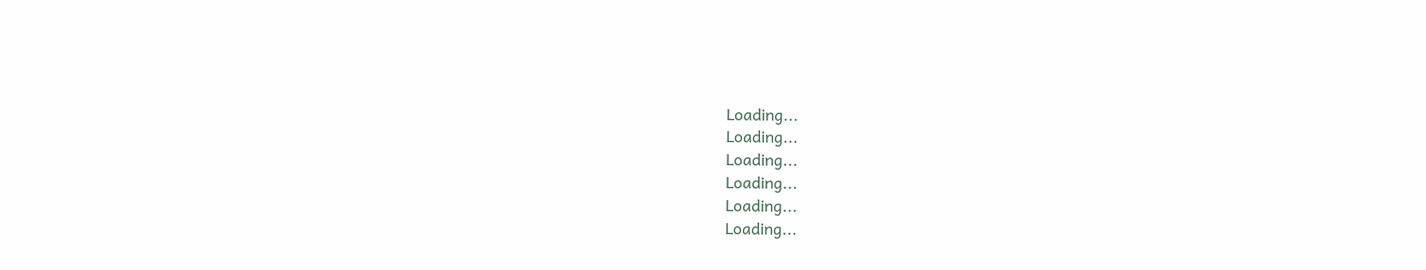Loading...
Loading...
Loading...
Loading...
Loading...
Loading...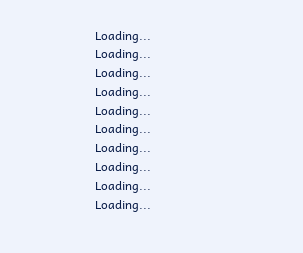Loading...
Loading...
Loading...
Loading...
Loading...
Loading...
Loading...
Loading...
Loading...
Loading...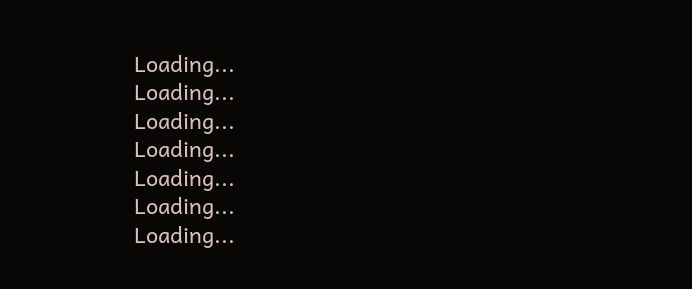Loading...
Loading...
Loading...
Loading...
Loading...
Loading...
Loading...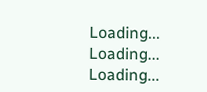Loading...
Loading...
Loading...